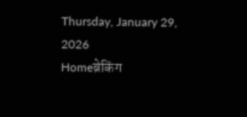Thursday, January 29, 2026
Homeब्रेकिंग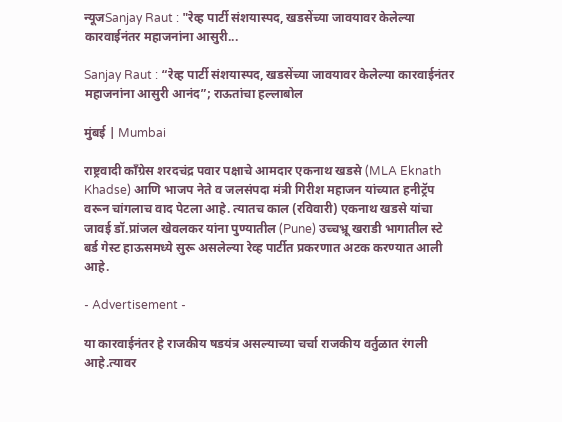न्यूजSanjay Raut : "रेव्ह पार्टी संशयास्पद, खडसेंच्या जावयावर केलेल्या कारवाईनंतर महाजनांना आसुरी...

Sanjay Raut : “रेव्ह पार्टी संशयास्पद, खडसेंच्या जावयावर केलेल्या कारवाईनंतर महाजनांना आसुरी आनंद”; राऊतांचा हल्लाबोल

मुंबई | Mumbai

राष्ट्रवादी काँग्रेस शरदचंद्र पवार पक्षाचे आमदार एकनाथ खडसे (MLA Eknath Khadse) आणि भाजप नेते व जलसंपदा मंत्री गिरीश महाजन यांच्यात हनीट्रॅप वरून चांगलाच वाद पेटला आहे. त्यातच काल (रविवारी) एकनाथ खडसे यांचा जावई डॉ.प्रांजल खेवलकर यांना पुण्यातील (Pune) उच्चभ्रू खराडी भागातील स्टे बर्ड गेस्ट हाऊसमध्ये सुरू असलेल्या रेव्ह पार्टीत प्रकरणात अटक करण्यात आली आहे.

- Advertisement -

या कारवाईनंतर हे राजकीय षडयंत्र असल्याच्या चर्चा राजकीय वर्तुळात रंगली आहे.त्यावर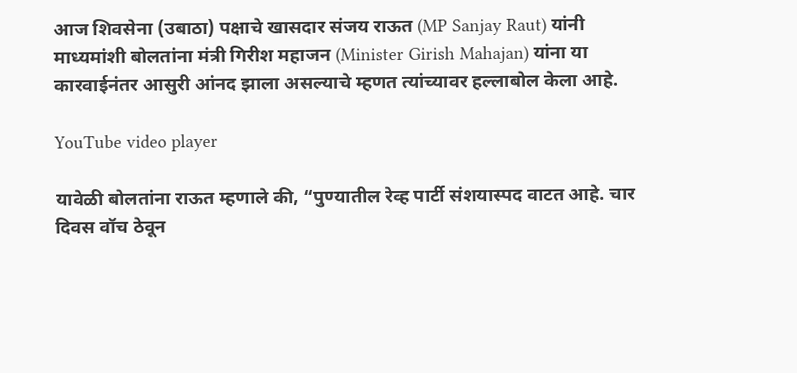आज शिवसेना (उबाठा) पक्षाचे खासदार संजय राऊत (MP Sanjay Raut) यांनी माध्यमांशी बोलतांना मंत्री गिरीश महाजन (Minister Girish Mahajan) यांना या कारवाईनंतर आसुरी आंनद झाला असल्याचे म्हणत त्यांच्यावर हल्लाबोल केला आहे.

YouTube video player

यावेळी बोलतांना राऊत म्हणाले की, “पुण्यातील रेव्ह पार्टी संशयास्पद वाटत आहे. चार दिवस वॉच ठेवून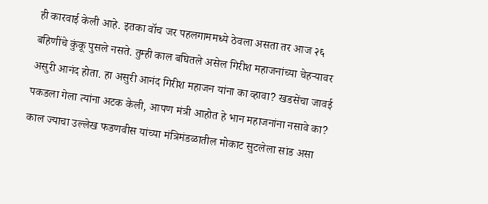ही कारवाई केली आहे. इतका वॉच जर पहलगाममध्ये ठेवला असता तर आज २६ बहिणींचे कुंकू पुसले नसते. तुम्ही काल बघितले असेल गिरीश महाजनांच्या चेहऱ्यावर असुरी आनंद होता. हा असुरी आनंद गिरीश महाजन यांना का व्हावा? खडसेंचा जावई पकडला गेला त्यांना अटक केली, आपण मंत्री आहोत हे भान महाजनांना नसावे का? काल ज्याचा उल्लेख फडणवीस यांच्या मंत्रिमंडळातील मोकाट सुटलेला सांड असा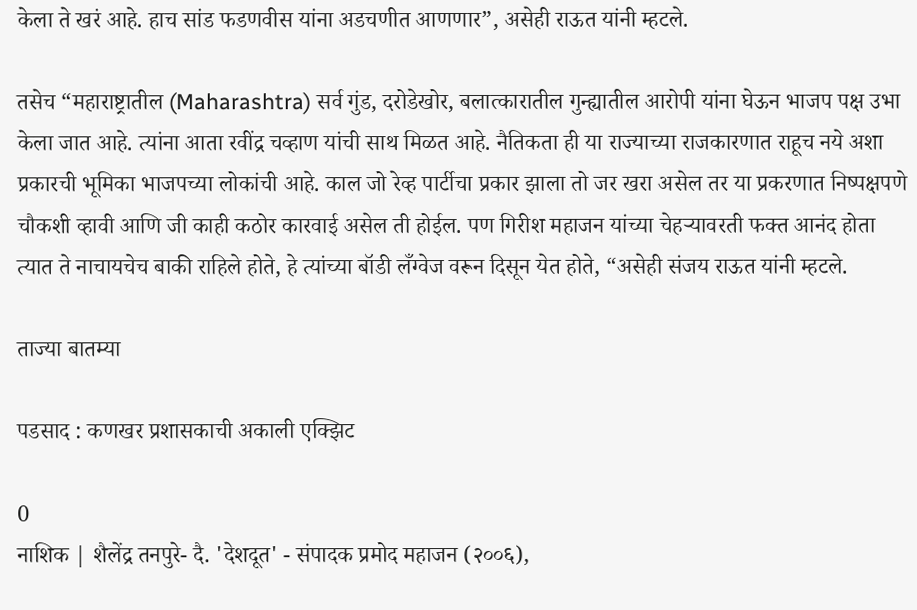केला ते खरं आहे. हाच सांड फडणवीस यांना अडचणीत आणणार”, असेही राऊत यांनी म्हटले.

तसेच “महाराष्ट्रातील (Maharashtra) सर्व गुंड, दरोडेखोर, बलात्कारातील गुन्ह्यातील आरोपी यांना घेऊन भाजप पक्ष उभा केला जात आहे. त्यांना आता रवींद्र चव्हाण यांची साथ मिळत आहे. नैतिकता ही या राज्याच्या राजकारणात राहूच नये अशा प्रकारची भूमिका भाजपच्या लोकांची आहे. काल जो रेव्ह पार्टीचा प्रकार झाला तो जर खरा असेल तर या प्रकरणात निष्पक्षपणे चौकशी व्हावी आणि जी काही कठोर कारवाई असेल ती होईल. पण गिरीश महाजन यांच्या चेहऱ्यावरती फक्त आनंद होता त्यात ते नाचायचेच बाकी राहिले होते, हे त्यांच्या बॉडी लँग्वेज वरून दिसून येत होते, “असेही संजय राऊत यांनी म्हटले.

ताज्या बातम्या

पडसाद : कणखर प्रशासकाची अकाली एक्झिट

0
नाशिक | शैलेंद्र तनपुरे- दै. 'देशदूत' - संपादक प्रमोद महाजन (२००६),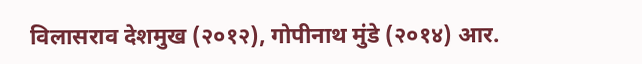विलासराव देशमुख (२०१२), गोपीनाथ मुंडे (२०१४) आर.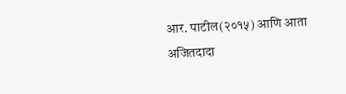आर. पाटील(२०१५) आणि आता अजितदादा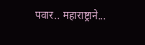पवार.. महाराष्ट्राने...